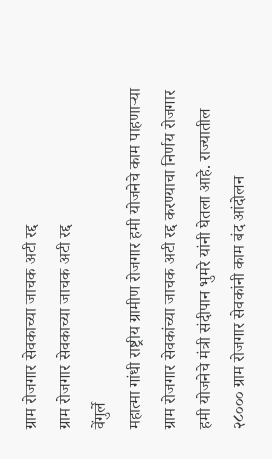ग्राम रोजगार सेवकाच्या जाचक अटी रद्द
ग्राम रोजगार सेवकाच्या जाचक अटी रद्द
वेंगुर्ले
महात्मा गांधी राष्ट्रीय ग्रामीण रोजगार हमी योजनेचे काम पाहणाऱ्या ग्राम रोजगार सेवकांच्या जाचक अटी रद्द करण्याचा निर्णय रोजगार हमी योजनेचे मंत्री संदीपान भुमरे यांनी घेतला आहे. राज्यातील २८००० ग्राम रोजगार सेवकांनी काम बंद आंदोलन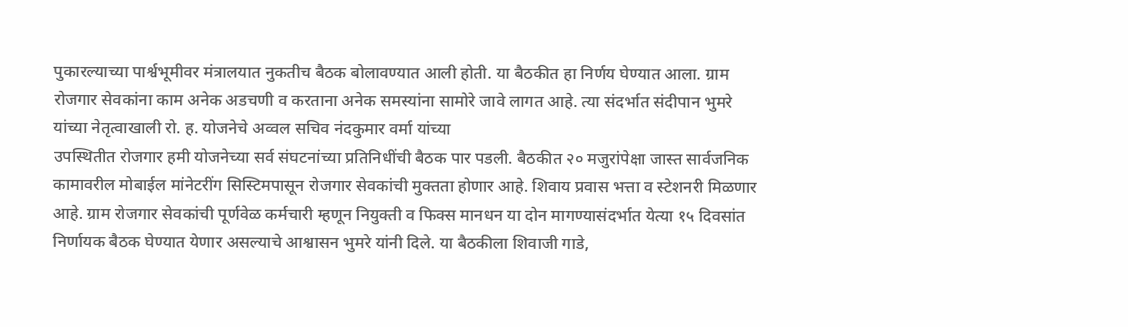पुकारल्याच्या पार्श्वभूमीवर मंत्रालयात नुकतीच बैठक बोलावण्यात आली होती. या बैठकीत हा निर्णय घेण्यात आला. ग्राम रोजगार सेवकांना काम अनेक अडचणी व करताना अनेक समस्यांना सामोरे जावे लागत आहे. त्या संदर्भात संदीपान भुमरे यांच्या नेतृत्वाखाली रो. ह. योजनेचे अव्वल सचिव नंदकुमार वर्मा यांच्या
उपस्थितीत रोजगार हमी योजनेच्या सर्व संघटनांच्या प्रतिनिधींची बैठक पार पडली. बैठकीत २० मजुरांपेक्षा जास्त सार्वजनिक कामावरील मोबाईल मांनेटरींग सिस्टिमपासून रोजगार सेवकांची मुक्तता होणार आहे. शिवाय प्रवास भत्ता व स्टेशनरी मिळणार आहे. ग्राम रोजगार सेवकांची पूर्णवेळ कर्मचारी म्हणून नियुक्ती व फिक्स मानधन या दोन मागण्यासंदर्भात येत्या १५ दिवसांत निर्णायक बैठक घेण्यात येणार असल्याचे आश्वासन भुमरे यांनी दिले. या बैठकीला शिवाजी गाडे,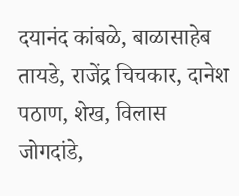दयानंद कांबळे, बाळासाहेब तायडे, राजेंद्र चिचकार, दानेश पठाण, शेख, विलास जोगदांडे,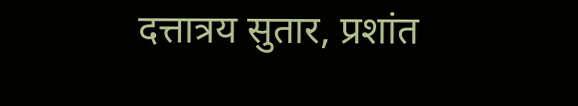दत्तात्रय सुतार, प्रशांत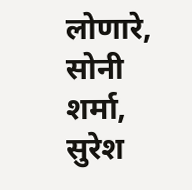लोणारे, सोनी शर्मा, सुरेश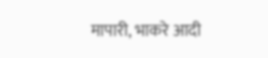मापारी, भाकरे आदी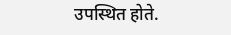उपस्थित होते.